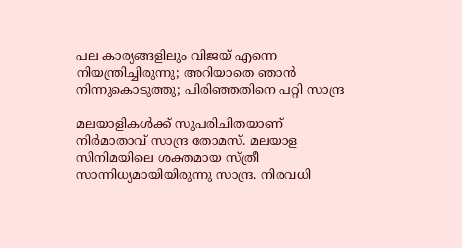പല കാര്യങ്ങളിലും വിജയ് എന്നെ നിയന്ത്രിച്ചിരുന്നു; അറിയാതെ ഞാൻ നിന്നുകൊടുത്തു; പിരിഞ്ഞതിനെ പറ്റി സാന്ദ്ര

മലയാളികൾക്ക് സുപരിചിതയാണ് നിർമാതാവ് സാന്ദ്ര തോമസ്. മലയാള സിനിമയിലെ ശക്തമായ സ്ത്രീ സാന്നിധ്യമായിയിരുന്നു സാന്ദ്ര. നിരവധി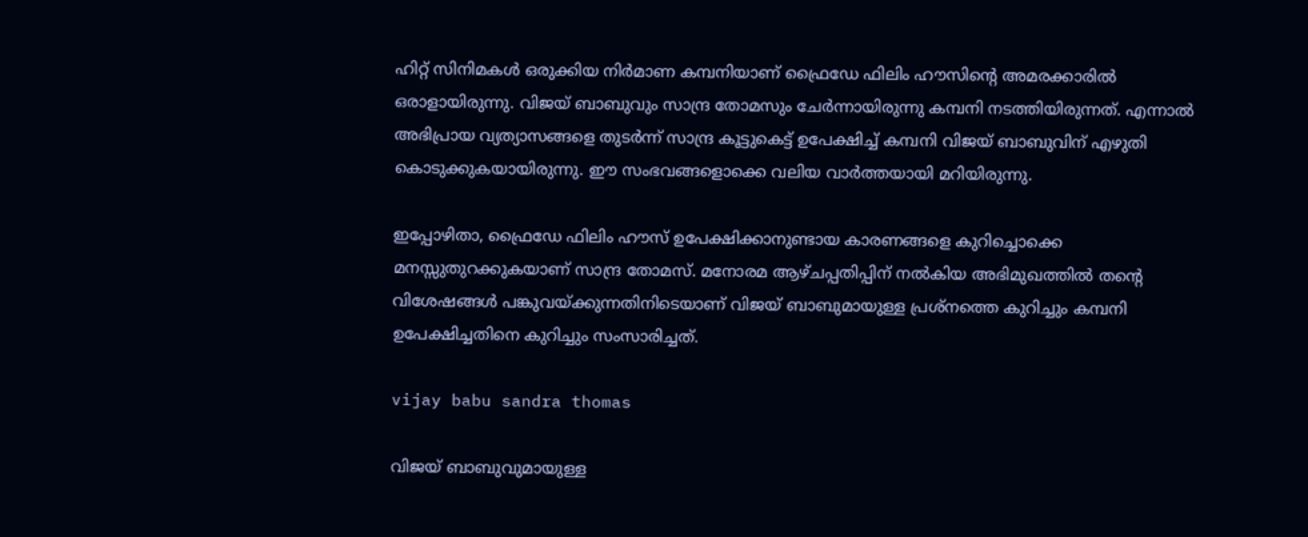ഹിറ്റ് സിനിമകൾ ഒരുക്കിയ നിര്‍മാണ കമ്പനിയാണ് ഫ്രൈഡേ ഫിലിം ഹൗസിന്റെ അമരക്കാരിൽ ഒരാളായിരുന്നു. വിജയ് ബാബുവും സാന്ദ്ര തോമസും ചേര്‍ന്നായിരുന്നു കമ്പനി നടത്തിയിരുന്നത്. എന്നാൽ അഭിപ്രായ വ്യത്യാസങ്ങളെ തുടർന്ന് സാന്ദ്ര കൂട്ടുകെട്ട് ഉപേക്ഷിച്ച് കമ്പനി വിജയ് ബാബുവിന് എഴുതി കൊടുക്കുകയായിരുന്നു. ഈ സംഭവങ്ങളൊക്കെ വലിയ വാർത്തയായി മറിയിരുന്നു.

ഇപ്പോഴിതാ, ഫ്രൈഡേ ഫിലിം ഹൗസ് ഉപേക്ഷിക്കാനുണ്ടായ കാരണങ്ങളെ കുറിച്ചൊക്കെ മനസ്സുതുറക്കുകയാണ് സാന്ദ്ര തോമസ്. മനോരമ ആഴ്ചപ്പതിപ്പിന് നൽകിയ അഭിമുഖത്തിൽ തന്റെ വിശേഷങ്ങൾ പങ്കുവയ്ക്കുന്നതിനിടെയാണ് വിജയ് ബാബുമായുള്ള പ്രശ്നത്തെ കുറിച്ചും കമ്പനി ഉപേക്ഷിച്ചതിനെ കുറിച്ചും സംസാരിച്ചത്.

vijay babu sandra thomas

വിജയ് ബാബുവുമായുള്ള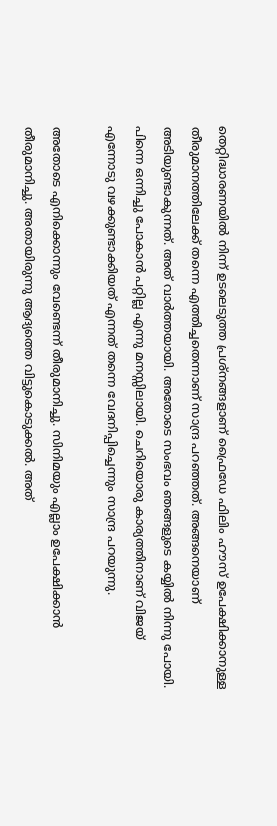തെറ്റിദ്ധാരണയിൽ നിന്ന് ഉടലെടുത്ത പ്രശ്നങ്ങളാണ് ഫ്രൈഡേ ഫിലിം ഹൗസ് ഉപേക്ഷിക്കാനുള്ള തീരുമാനത്തിലേക്ക് തന്നെ എത്തിച്ചതെന്നാണ് സാന്ദ്ര പറഞ്ഞത്. അങ്ങനെയാണ് അടിയുണ്ടാകുന്നത്. അത് വാർത്തയായി. അതോടെ സംഭവം ഞങ്ങളുടെ കയ്യിൽ നിന്നു പോയി. പിന്നെ ഒന്നിച്ചു പോകാൻ പറ്റില്ല എന്നു മനസ്സിലായി. ചെറിയൊരു കാര്യത്തിനാണ് വിജയ് എന്നോടു വഴക്കുണ്ടാക്കിയത് എന്നത് തന്നെ വേദനിപ്പിച്ചെന്നും സാന്ദ്ര പറയുന്നു.

അതോടെ എനിക്കൊന്നും വേണ്ടെന്ന് തീരുമാനിച്ചു. സിനിമയും എല്ലാം ഉപേക്ഷിക്കാൻ തീരുമാനിച്ചു. അതായിരുന്നു ആദ്യത്തെ വിട്ടുകൊടുക്കൽ. അത്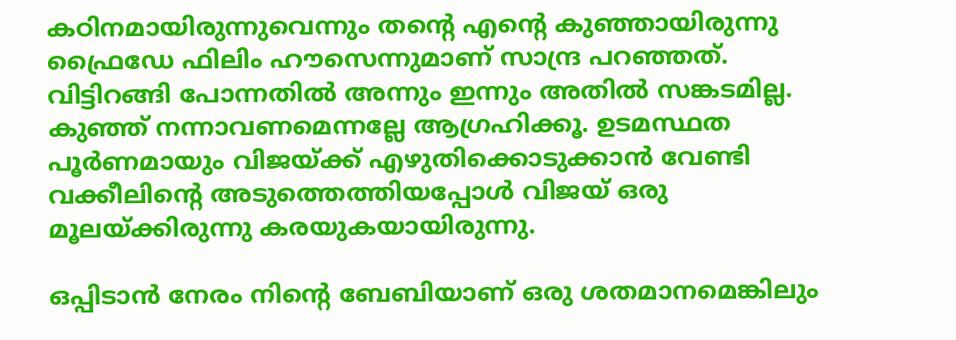കഠിനമായിരുന്നുവെന്നും തന്റെ എന്റെ കുഞ്ഞായിരുന്നു ഫ്രൈഡേ ഫിലിം ഹൗസെന്നുമാണ് സാന്ദ്ര പറഞ്ഞത്. വിട്ടിറങ്ങി പോന്നതിൽ അന്നും ഇന്നും അതിൽ സങ്കടമില്ല. കുഞ്ഞ് നന്നാവണമെന്നല്ലേ ആഗ്രഹിക്കൂ. ഉടമസ്ഥത പൂർണമായും വിജയ്ക്ക് എഴുതിക്കൊടുക്കാൻ വേണ്ടി വക്കീലിന്റെ അടുത്തെത്തിയപ്പോൾ വിജയ് ഒരു മൂലയ്ക്കിരുന്നു കരയുകയായിരുന്നു.

ഒപ്പിടാൻ നേരം നിന്റെ ബേബിയാണ് ഒരു ശതമാനമെങ്കിലും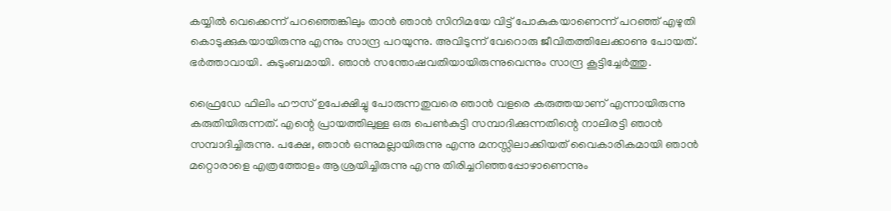കയ്യിൽ വെക്കെന്ന് പറഞ്ഞെങ്കിലും താൻ ഞാൻ സിനിമയേ വിട്ട് പോകുകയാണെന്ന് പറഞ്ഞ് എഴുതി കൊടുക്കുകയായിരുന്നു എന്നും സാന്ദ്ര പറയുന്നു. അവിടുന്ന് വേറൊരു ജീവിതത്തിലേക്കാണു പോയത്. ഭർത്താവായി. കുടുംബമായി. ഞാൻ സന്തോഷവതിയായിരുന്നുവെന്നും സാന്ദ്ര കൂട്ടിച്ചേർത്തു.

ഫ്രൈഡേ ഫിലിം ഹൗസ് ഉപേക്ഷിച്ചു പോരുന്നതുവരെ ഞാൻ വളരെ കരുത്തയാണ് എന്നായിരുന്നു കരുതിയിരുന്നത്. എന്റെ പ്രായത്തിലുള്ള ഒരു പെൺകുട്ടി സമ്പാദിക്കുന്നതിന്റെ നാലിരട്ടി ഞാൻ സമ്പാദിച്ചിരുന്നു. പക്ഷേ, ഞാൻ ഒന്നുമല്ലായിരുന്നു എന്നു മനസ്സിലാക്കിയത് വൈകാരികമായി ഞാൻ മറ്റൊരാളെ എത്രത്തോളം ആശ്രയിച്ചിരുന്നു എന്നു തിരിച്ചറിഞ്ഞപ്പോഴാണെന്നും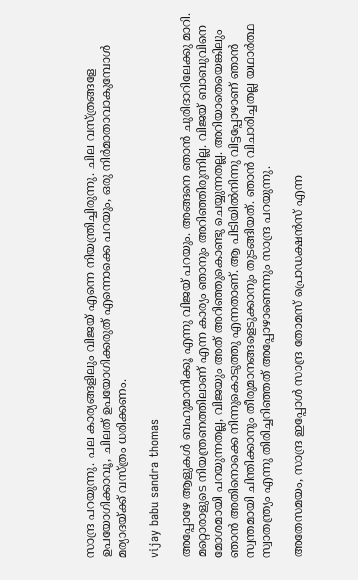സാന്ദ്ര പറയുന്നു. പല കാര്യങ്ങളിലും വിജയ് എന്നെ നിയന്ത്രിച്ചിരുന്നു. ചില വസ്ത്രങ്ങളേ ഉപയോഗിക്കാവൂ, ചിലത് ഉപയോഗിക്കരുത് എന്നൊക്കെ പറയും, ഒരു നിർമാതാവാകുമ്പോൾ മര്യാദയ്ക്ക് വസ്ത്രം ധരിക്കണം.

vijay babu sandra thomas

അപ്പോഴേ ആളുകൾ ബഹുമാനിക്കൂ എന്നു വിജയ് പറയും. അങ്ങനെ ഞാൻ ചുരിദാറിലേക്കു മാറി. മറ്റൊരാളുടെ നിയന്ത്രണത്തിലാണ് എന്ന കാര്യം ഞാനും അറിഞ്ഞിരുന്നില്ല. വിജയ് ബാബുവിനെ മോശമായി പറയുന്നതല്ല, വിജയും അത് അറിഞ്ഞുകൊണ്ടു ചെയ്യുന്നതല്ല. അറിയാതെയെങ്കിലും ഞാൻ അതിനൊക്കെ നിന്നുകൊടുത്തു എന്നതാണ്. ആ പിടിയിൽനിന്നു വിട്ടപ്പോഴാണ് ഞാൻ സ്വന്തമായി ചിന്തിക്കാനും തീരുമാനങ്ങളെടുക്കാനും തുടങ്ങിയത്. ഞാൻ വിചാരിച്ചതല്ല യഥാർത്ഥ സ്വാതന്ത്ര്യം എന്നു തിരിച്ചറിഞ്ഞത് അപ്പോഴാണെന്നും സാന്ദ്ര പറയുന്നു.

അതേസമയം, സാന്ദ്ര ഇപ്പോൾ സാന്ദ്ര തോമസ് പ്രൊഡക്ഷൻസ് എന്ന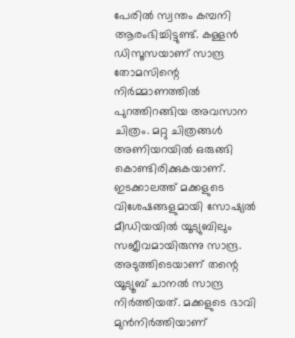പേരിൽ സ്വന്തം കമ്പനി ആരംഭിച്ചിട്ടുണ്ട്. കള്ളൻ ഡിസൂസയാണ് സാന്ദ്ര തോമസിന്റെ നിർമ്മാണത്തിൽ പുറത്തിറങ്ങിയ അവസാന ചിത്രം. മറ്റു ചിത്രങ്ങൾ അണിയറയിൽ ഒരുങ്ങി കൊണ്ടിരിക്കുകയാണ്. ഇടക്കാലത്ത് മക്കളുടെ വിശേഷങ്ങളുമായി സോഷ്യൽ മീഡിയയിൽ യൂട്യുബിലും സജീവമായിരുന്നു സാന്ദ്ര. അടുത്തിടെയാണ് തന്റെ യൂട്യൂബ് ചാനൽ സാന്ദ്ര നിർത്തിയത്. മക്കളുടെ ഭാവി മുൻനിർത്തിയാണ്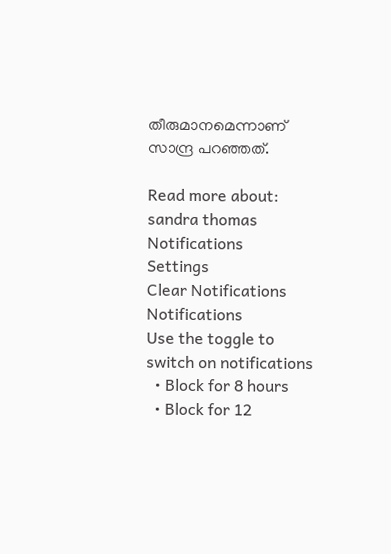തീരുമാനമെന്നാണ് സാന്ദ്ര പറഞ്ഞത്.

Read more about: sandra thomas
Notifications
Settings
Clear Notifications
Notifications
Use the toggle to switch on notifications
  • Block for 8 hours
  • Block for 12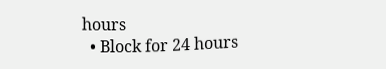hours
  • Block for 24 hours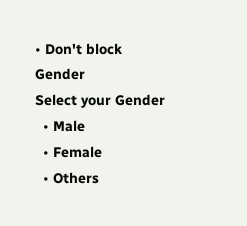• Don't block
Gender
Select your Gender
  • Male
  • Female
  • Others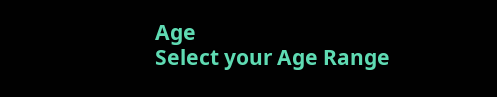Age
Select your Age Range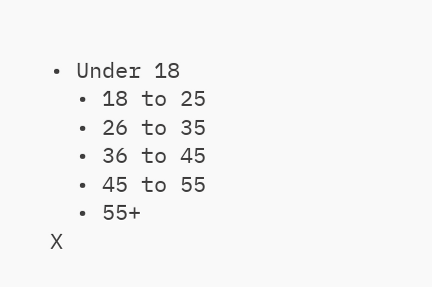• Under 18
  • 18 to 25
  • 26 to 35
  • 36 to 45
  • 45 to 55
  • 55+
X